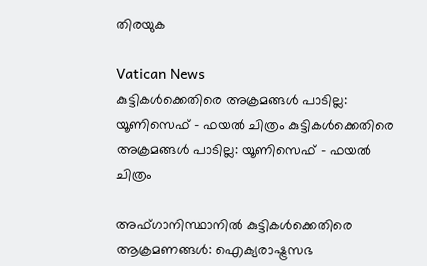തിരയുക

Vatican News
കുട്ടികൾക്കെതിരെ അക്രമങ്ങൾ പാടില്ല: യൂണിസെഫ് - ഫയൽ ചിത്രം കുട്ടികൾക്കെതിരെ അക്രമങ്ങൾ പാടില്ല: യൂണിസെഫ് - ഫയൽ ചിത്രം

അഫ്ഗാനിസ്ഥാനിൽ കുട്ടികൾക്കെതിരെ ആക്രമണങ്ങൾ: ഐക്യരാഷ്ട്രസഭ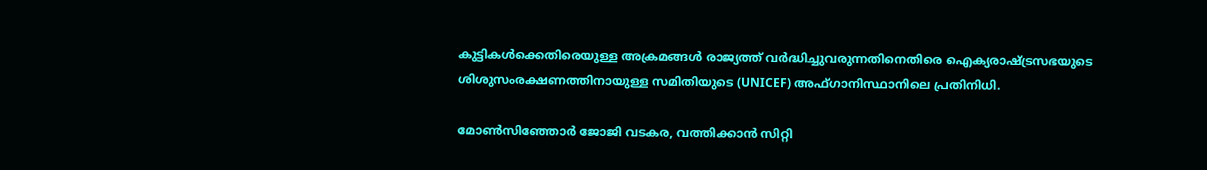കുട്ടികൾക്കെതിരെയുള്ള അക്രമങ്ങൾ രാജ്യത്ത് വർദ്ധിച്ചുവരുന്നതിനെതിരെ ഐക്യരാഷ്ട്രസഭയുടെ ശിശുസംരക്ഷണത്തിനായുള്ള സമിതിയുടെ (UNICEF) അഫ്ഗാനിസ്ഥാനിലെ പ്രതിനിധി.

മോൺസിഞ്ഞോർ ജോജി വടകര, വത്തിക്കാന്‍ സിറ്റി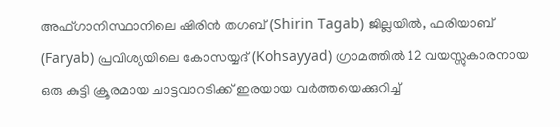അഫ്ഗാനിസ്ഥാനിലെ ഷിരിൻ തഗബ് (Shirin Tagab) ജില്ലയിൽ, ഫരിയാബ് (Faryab) പ്രവിശ്യയിലെ കോസയ്യദ് (Kohsayyad) ഗ്രാമത്തിൽ 12 വയസ്സുകാരനായ ഒരു കുട്ടി ക്രൂരമായ ചാട്ടവാറടിക്ക് ഇരയായ വർത്തയെക്കുറിച്ച്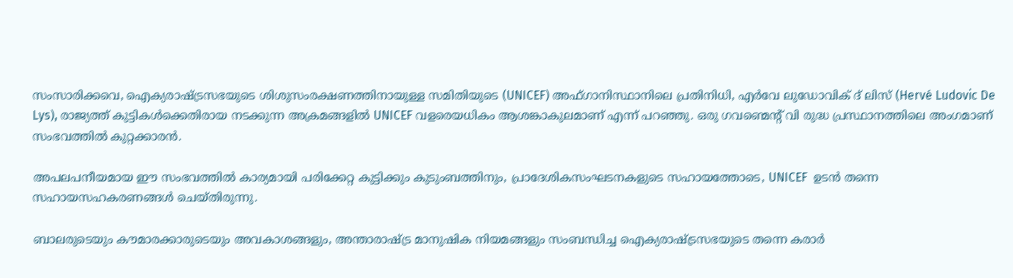സംസാരിക്കവെ, ഐക്യരാഷ്ട്രസഭയുടെ ശിശുസംരക്ഷണത്തിനായുള്ള സമിതിയുടെ (UNICEF) അഫ്ഗാനിസ്ഥാനിലെ പ്രതിനിധി, എർവേ ലുഡോവിക് ദ് ലിസ് (Hervé Ludovic De Lys), രാജ്യത്ത് കുട്ടികൾക്കെതിരായ നടക്കുന്ന അക്രമങ്ങളിൽ UNICEF വളരെയധികം ആശങ്കാകുലമാണ് എന്ന് പറഞ്ഞു. ഒരു ഗവണ്മെന്റ് വി രുദ്ധ പ്രസ്ഥാനത്തിലെ അംഗമാണ് സംഭവത്തിൽ കുറ്റക്കാരൻ.

അപലപനീയമായ ഈ സംഭവത്തിൽ കാര്യമായി പരിക്കേറ്റ കുട്ടിക്കും കുടുംബത്തിനും, പ്രാദേശികസംഘടനകളുടെ സഹായത്തോടെ, UNICEF  ഉടൻ തന്നെ സഹായസഹകരണങ്ങൾ ചെയ്തിരുന്നു.

ബാലരുടെയും കൗമാരക്കാരുടെയും അവകാശങ്ങളും, അന്താരാഷ്ട്ര മാനുഷിക നിയമങ്ങളും സംബന്ധിച്ച ഐക്യരാഷ്ട്രസഭയുടെ തന്നെ കരാർ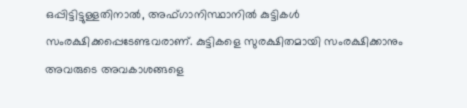ഒപ്പിട്ടിട്ടുള്ളതിനാൽ, അഫ്ഗാനിസ്ഥാനിൽ കുട്ടികൾ സംരക്ഷിക്കപ്പെടേണ്ടവരാണ്. കുട്ടികളെ സുരക്ഷിതമായി സംരക്ഷിക്കാനും അവരുടെ അവകാശങ്ങളെ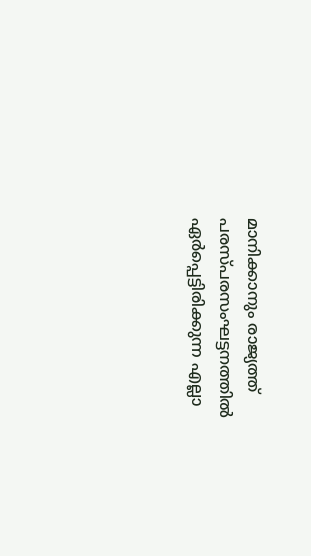മാനിക്കാനും രാജ്യത്ത് പരസ്പരസംഘട്ടനത്തിൽ ഏർപ്പെട്ടിരിക്കുന്ന എല്ലാ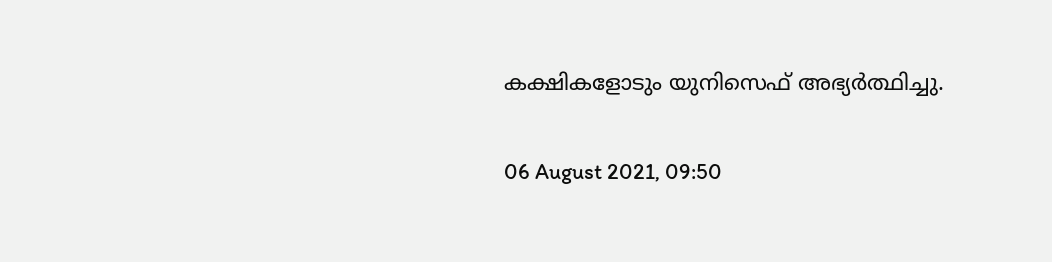കക്ഷികളോടും യുനിസെഫ് അഭ്യർത്ഥിച്ചു.

06 August 2021, 09:50